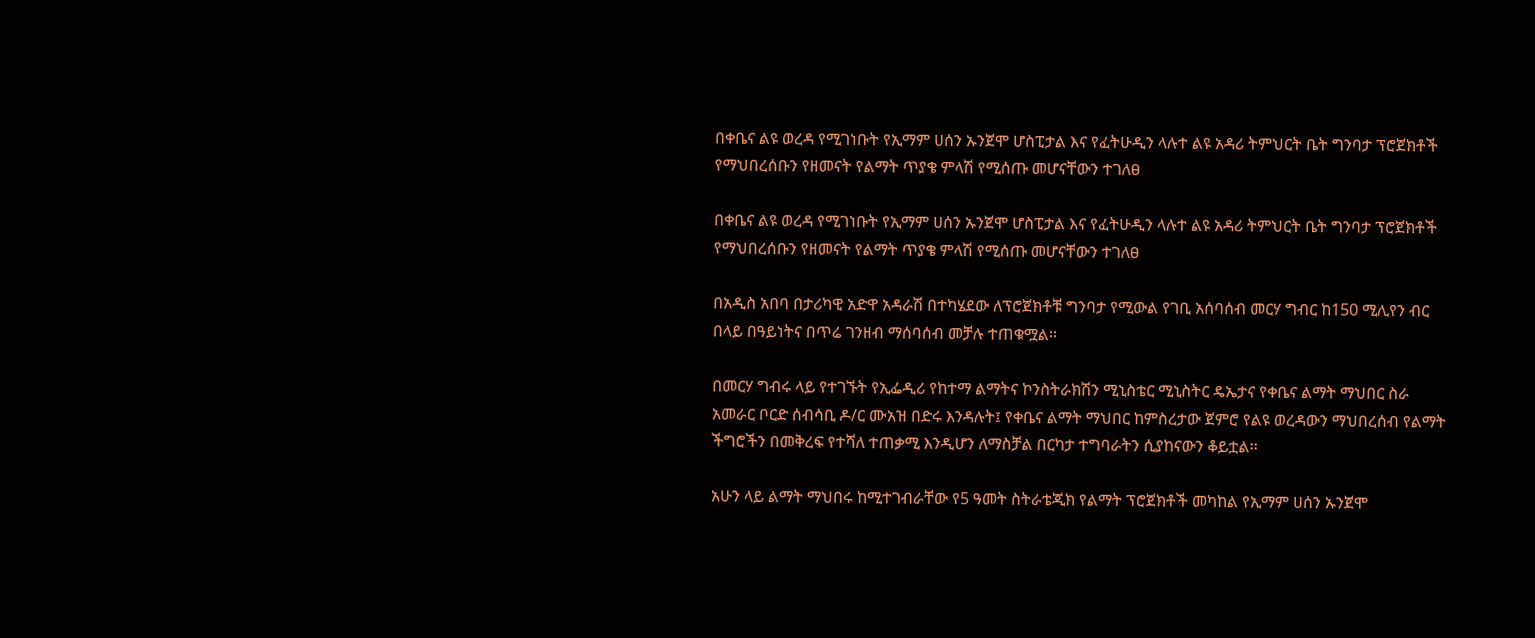በቀቤና ልዩ ወረዳ የሚገነቡት የኢማም ሀሰን ኡንጀሞ ሆስፒታል እና የፈትሁዲን ላሉተ ልዩ አዳሪ ትምህርት ቤት ግንባታ ፕሮጀክቶች የማህበረሰቡን የዘመናት የልማት ጥያቄ ምላሽ የሚሰጡ መሆናቸውን ተገለፀ

በቀቤና ልዩ ወረዳ የሚገነቡት የኢማም ሀሰን ኡንጀሞ ሆስፒታል እና የፈትሁዲን ላሉተ ልዩ አዳሪ ትምህርት ቤት ግንባታ ፕሮጀክቶች የማህበረሰቡን የዘመናት የልማት ጥያቄ ምላሽ የሚሰጡ መሆናቸውን ተገለፀ

በአዲስ አበባ በታሪካዊ አድዋ አዳራሽ በተካሄደው ለፕሮጀክቶቹ ግንባታ የሚውል የገቢ አሰባሰብ መርሃ ግብር ከ150 ሚሊየን ብር በላይ በዓይነትና በጥሬ ገንዘብ ማሰባሰብ መቻሉ ተጠቁሟል፡፡

በመርሃ ግብሩ ላይ የተገኙት የኢፌዲሪ የከተማ ልማትና ኮንስትራክሽን ሚኒስቴር ሚኒስትር ዴኤታና የቀቤና ልማት ማህበር ስራ አመራር ቦርድ ሰብሳቢ ዶ/ር ሙአዝ በድሩ እንዳሉት፤ የቀቤና ልማት ማህበር ከምስረታው ጀምሮ የልዩ ወረዳውን ማህበረሰብ የልማት ችግሮችን በመቅረፍ የተሻለ ተጠቃሚ እንዲሆን ለማስቻል በርካታ ተግባራትን ሲያከናውን ቆይቷል፡፡

አሁን ላይ ልማት ማህበሩ ከሚተገብራቸው የ5 ዓመት ስትራቴጂክ የልማት ፕሮጀክቶች መካከል የኢማም ሀሰን ኡንጀሞ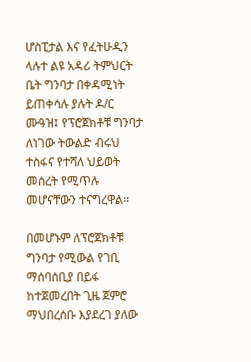ሆስፒታል እና የፈትሁዲን ላሉተ ልዩ አዳሪ ትምህርት ቤት ግንባታ በቀዳሚነት ይጠቀሳሉ ያሉት ዶ/ር ሙዓዝ፤ የፕሮጀክቶቹ ግንባታ ለነገው ትውልድ ብሩህ ተስፋና የተሻለ ህይወት መሰረት የሚጥሉ መሆናቸውን ተናግረዋል፡፡

በመሆኑም ለፕሮጀክቶቹ ግንባታ የሚውል የገቢ ማሰባሰቢያ በይፋ ከተጀመረበት ጊዜ ጀምሮ ማህበረሰቡ እያደረገ ያለው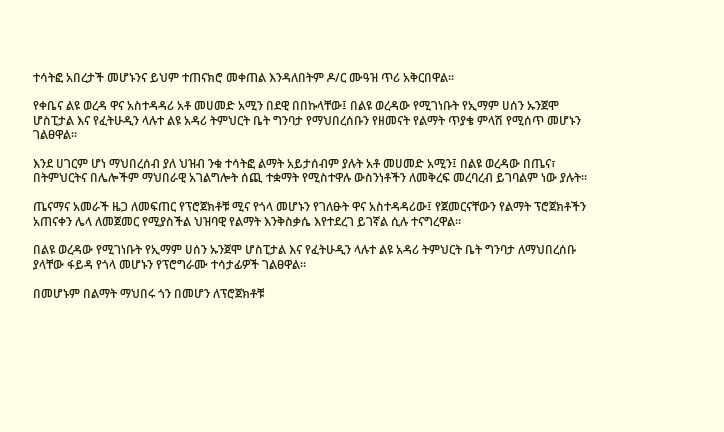ተሳትፎ አበረታች መሆኑንና ይህም ተጠናክሮ መቀጠል እንዳለበትም ዶ/ር ሙዓዝ ጥሪ አቅርበዋል፡፡

የቀቤና ልዩ ወረዳ ዋና አስተዳዳሪ አቶ መሀመድ አሚን በደዊ በበኩላቸው፤ በልዩ ወረዳው የሚገነቡት የኢማም ሀሰን ኡንጀሞ ሆስፒታል እና የፈትሁዲን ላሉተ ልዩ አዳሪ ትምህርት ቤት ግንባታ የማህበረሰቡን የዘመናት የልማት ጥያቄ ምላሽ የሚሰጥ መሆኑን ገልፀዋል፡፡

እንደ ሀገርም ሆነ ማህበረሰብ ያለ ህዝብ ንቁ ተሳትፎ ልማት አይታሰብም ያሉት አቶ መሀመድ አሚን፤ በልዩ ወረዳው በጤና፣ በትምህርትና በሌሎችም ማህበራዊ አገልግሎት ሰጪ ተቋማት የሚስተዋሉ ውስንነቶችን ለመቅረፍ መረባረብ ይገባልም ነው ያሉት፡፡

ጤናማና አመራች ዜጋ ለመፍጠር የፕሮጀክቶቹ ሚና የጎላ መሆኑን የገለፁት ዋና አስተዳዳሪው፤ የጀመርናቸውን የልማት ፕሮጀክቶችን አጠናቀን ሌላ ለመጀመር የሚያስችል ህዝባዊ የልማት እንቅስቃሴ እየተደረገ ይገኛል ሲሉ ተናግረዋል።

በልዩ ወረዳው የሚገነቡት የኢማም ሀሰን ኡንጀሞ ሆስፒታል እና የፈትሁዲን ላሉተ ልዩ አዳሪ ትምህርት ቤት ግንባታ ለማህበረሰቡ ያላቸው ፋይዳ የጎላ መሆኑን የፕሮግራሙ ተሳታፊዎች ገልፀዋል፡፡

በመሆኑም በልማት ማህበሩ ጎን በመሆን ለፕሮጀክቶቹ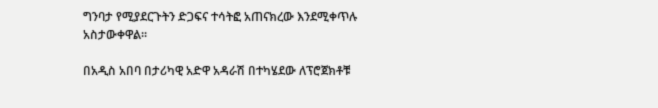ግንባታ የሚያደርጉትን ድጋፍና ተሳትፎ አጠናክረው እንደሚቀጥሉ አስታውቀዋል፡፡

በአዲስ አበባ በታሪካዊ አድዋ አዳራሽ በተካሄደው ለፕሮጀክቶቹ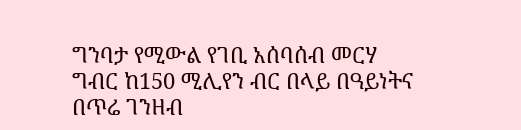ግንባታ የሚውል የገቢ አሰባሰብ መርሃ ግብር ከ150 ሚሊየን ብር በላይ በዓይነትና በጥሬ ገንዘብ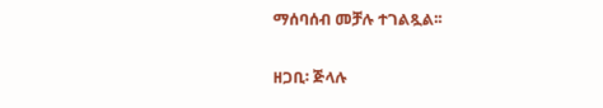ማሰባሰብ መቻሉ ተገልጿል፡፡

ዘጋቢ፡ ጅላሉ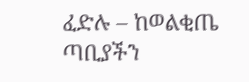ፈድሉ – ከወልቂጤ ጣቢያችን